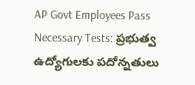AP Govt Employees Pass Necessary Tests: ప్రభుత్వ ఉద్యోగులకు పదోన్నతులు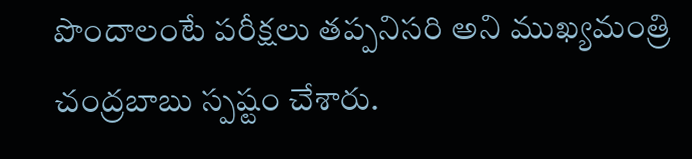పొందాలంటే పరీక్షలు తప్పనిసరి అని ముఖ్యమంత్రి చంద్రబాబు స్పష్టం చేశారు.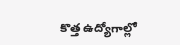కొత్త ఉద్యోగాల్లో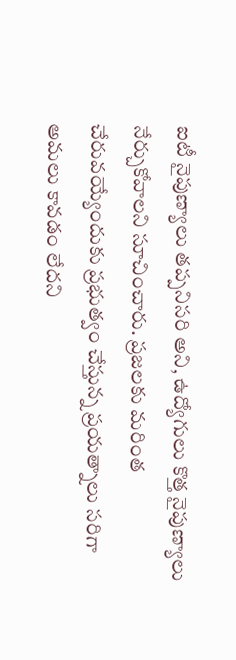ఐటీ నైపుణ్యాలు తప్పనిసరి అని, ఉద్యోగులు కొత్త నైపుణ్యాలు నేర్చుకోవాలని సూచించారు. ప్రజలకు మరింత చేరువయ్యేందుకు ప్రభుత్వం చేస్తున్న ప్రయత్నాలు సరిగా అమలు కావడం లేదని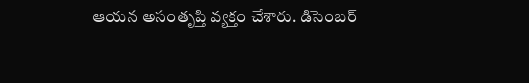ఆయన అసంతృప్తి వ్యక్తం చేశారు. డిసెంబర్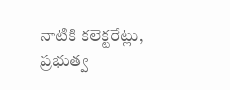నాటికి కలెక్టరేట్లు, ప్రభుత్వ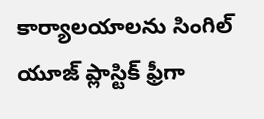కార్యాలయాలను సింగిల్ యూజ్ ప్లాస్టిక్ ఫ్రీగా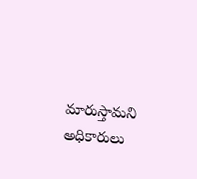మారుస్తామని అధికారులు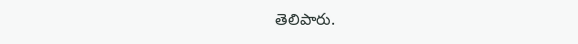తెలిపారు.